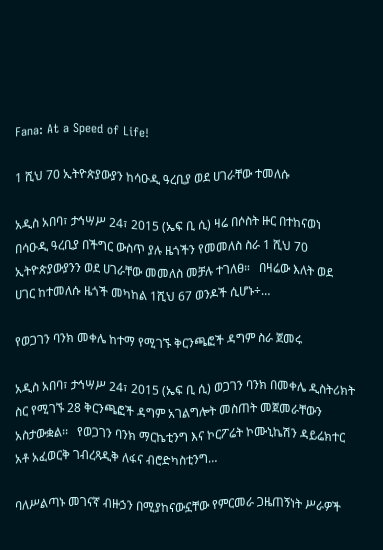Fana: At a Speed of Life!

1 ሺህ 70 ኢትዮጵያውያን ከሳዑዲ ዓረቢያ ወደ ሀገራቸው ተመለሱ

አዲስ አበባ፣ ታኅሣሥ 24፣ 2015 (ኤፍ ቢ ሲ) ዛሬ በሶስት ዙር በተከናወነ በሳዑዲ ዓረቢያ በችግር ውስጥ ያሉ ዜጎችን የመመለስ ስራ 1 ሺህ 70 ኢትዮጵያውያንን ወደ ሀገራቸው መመለስ መቻሉ ተገለፀ።   በዛሬው እለት ወደ ሀገር ከተመለሱ ዜጎች መካከል 1ሺህ 67 ወንዶች ሲሆኑ÷…

የወጋገን ባንክ መቀሌ ከተማ የሚገኙ ቅርንጫፎች ዳግም ስራ ጀመሩ

አዲስ አበባ፣ ታኅሣሥ 24፣ 2015 (ኤፍ ቢ ሲ) ወጋገን ባንክ በመቀሌ ዲስትሪክት ስር የሚገኙ 28 ቅርንጫፎች ዳግም አገልግሎት መስጠት መጀመራቸውን አስታውቋል፡፡   የወጋገን ባንክ ማርኬቲንግ እና ኮርፖሬት ኮሙኒኬሽን ዳይሬክተር አቶ አፈወርቅ ገብረጻዲቅ ለፋና ብሮድካስቲንግ…

ባለሥልጣኑ መገናኛ ብዙኃን በሚያከናውኗቸው የምርመራ ጋዜጠኝነት ሥራዎች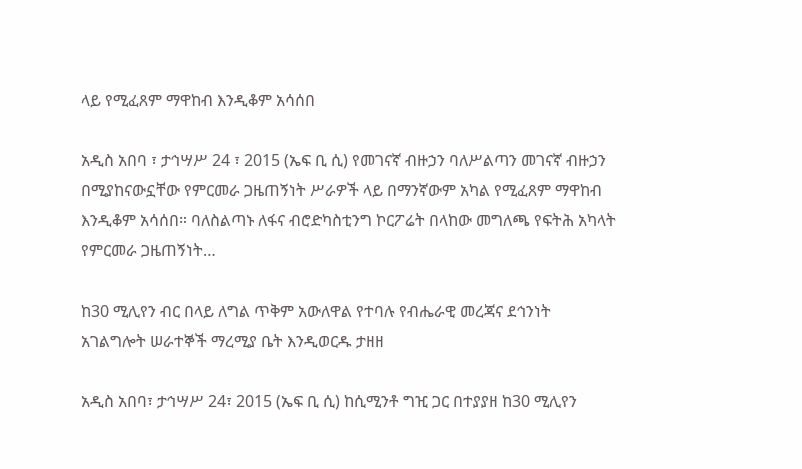ላይ የሚፈጸም ማዋከብ እንዲቆም አሳሰበ

አዲስ አበባ ፣ ታኅሣሥ 24 ፣ 2015 (ኤፍ ቢ ሲ) የመገናኛ ብዙኃን ባለሥልጣን መገናኛ ብዙኃን በሚያከናውኗቸው የምርመራ ጋዜጠኝነት ሥራዎች ላይ በማንኛውም አካል የሚፈጸም ማዋከብ እንዲቆም አሳሰበ። ባለስልጣኑ ለፋና ብሮድካስቲንግ ኮርፖሬት በላከው መግለጫ የፍትሕ አካላት የምርመራ ጋዜጠኝነት…

ከ30 ሚሊየን ብር በላይ ለግል ጥቅም አውለዋል የተባሉ የብሔራዊ መረጃና ደኅንነት አገልግሎት ሠራተኞች ማረሚያ ቤት እንዲወርዱ ታዘዘ

አዲስ አበባ፣ ታኅሣሥ 24፣ 2015 (ኤፍ ቢ ሲ) ከሲሚንቶ ግዢ ጋር በተያያዘ ከ30 ሚሊየን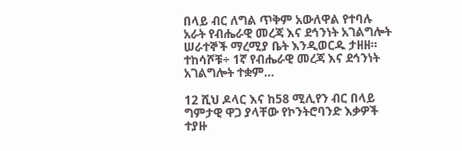በላይ ብር ለግል ጥቅም አውለዋል የተባሉ አራት የብሔራዊ መረጃ እና ደኅንነት አገልግሎት ሠራተኞች ማረሚያ ቤት እንዲወርዱ ታዘዘ። ተከሳሾቹ÷ 1ኛ የብሔራዊ መረጃ እና ደኅንነት አገልግሎት ተቋም…

12 ሺህ ዶላር እና ከ58 ሚሊየን ብር በላይ ግምታዊ ዋጋ ያላቸው የኮንትሮባንድ እቃዎች ተያዙ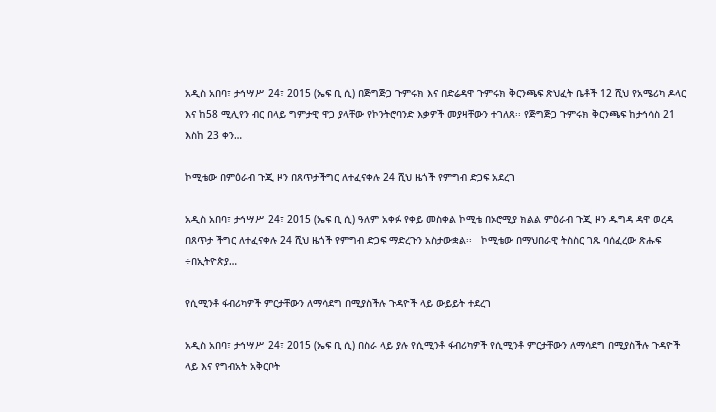አዲስ አበባ፣ ታኅሣሥ 24፣ 2015 (ኤፍ ቢ ሲ) በጅግጅጋ ጉምሩክ እና በድሬዳዋ ጉምሩክ ቅርንጫፍ ጽህፈት ቤቶች 12 ሺህ የአሜሪካ ዶላር እና ከ58 ሚሊየን ብር በላይ ግምታዊ ዋጋ ያላቸው የኮንትሮባንድ እቃዎች መያዛቸውን ተገለጸ፡፡ የጅግጅጋ ጉምሩክ ቅርንጫፍ ከታኅሳስ 21 እስከ 23 ቀን…

ኮሚቴው በምዕራብ ጉጂ ዞን በጸጥታችግር ለተፈናቀሉ 24 ሺህ ዜጎች የምግብ ድጋፍ አደረገ

አዲስ አበባ፣ ታኅሣሥ 24፣ 2015 (ኤፍ ቢ ሲ) ዓለም አቀፉ የቀይ መስቀል ኮሚቴ በኦሮሚያ ክልል ምዕራብ ጉጂ ዞን ዱግዳ ዳዋ ወረዳ በጸጥታ ችግር ለተፈናቀሉ 24 ሺህ ዜጎች የምግብ ድጋፍ ማድረጉን አስታውቋል፡፡   ኮሚቴው በማህበራዊ ትስስር ገጹ ባሰፈረው ጽሑፍ ÷በኢትዮጵያ…

የሲሚንቶ ፋብሪካዎች ምርታቸውን ለማሳደግ በሚያስችሉ ጉዳዮች ላይ ውይይት ተደረገ

አዲስ አበባ፣ ታኅሣሥ 24፣ 2015 (ኤፍ ቢ ሲ) በስራ ላይ ያሉ የሲሚንቶ ፋብሪካዎች የሲሚንቶ ምርታቸውን ለማሳደግ በሚያስችሉ ጉዳዮች ላይ እና የግብአት አቅርቦት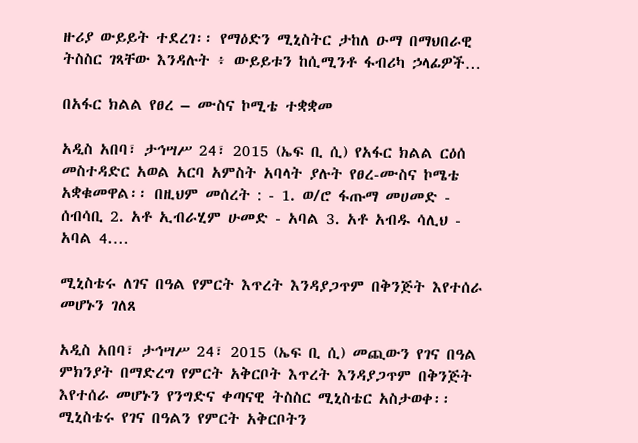ዙሪያ ውይይት ተደረገ፡፡ የማዕድን ሚኒስትር ታከለ ዑማ በማህበራዊ ትስስር ገጻቸው እንዳሉት ፥ ውይይቱን ከሲሚንቶ ፋብሪካ ኃላፊዎች…

በአፋር ክልል የፀረ – ሙስና ኮሚቴ ተቋቋመ

አዲስ አበባ፣ ታኅሣሥ 24፣ 2015 (ኤፍ ቢ ሲ) የአፋር ክልል ርዕሰ መስተዳድር አወል አርባ አምስት አባላት ያሉት የፀረ-ሙስና ኮሜቴ አቋቁመዋል፡፡ በዚህም መሰረት : - 1. ወ/ሮ ፋጡማ መሀመድ - ሰብሳቢ 2. አቶ ኢብራሂም ሁመድ - አባል 3. አቶ አብዱ ሳሊህ - አባል 4.…

ሚኒስቴሩ ለገና በዓል የምርት እጥረት እንዳያጋጥም በቅንጅት እየተሰራ መሆኑን ገለጸ

አዲስ አበባ፣ ታኅሣሥ 24፣ 2015 (ኤፍ ቢ ሲ) መጪውን የገና በዓል ምክንያት በማድረግ የምርት አቅርቦት እጥረት እንዳያጋጥም በቅንጅት እየተሰራ መሆኑን የንግድና ቀጣናዊ ትስስር ሚኒስቴር አስታወቀ፡፡ ሚኒስቴሩ የገና በዓልን የምርት አቅርቦትን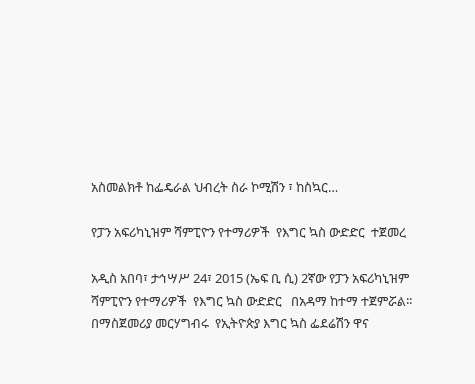አስመልክቶ ከፌዴራል ህብረት ስራ ኮሚሽን ፣ ከስኳር…

የፓን አፍሪካኒዝም ሻምፒዮን የተማሪዎች  የእግር ኳስ ውድድር  ተጀመረ

አዲስ አበባ፣ ታኅሣሥ 24፣ 2015 (ኤፍ ቢ ሲ) 2ኛው የፓን አፍሪካኒዝም ሻምፒዮን የተማሪዎች  የእግር ኳስ ውድድር   በአዳማ ከተማ ተጀምሯል፡፡ በማስጀመሪያ መርሃግብሩ  የኢትዮጵያ እግር ኳስ ፌደሬሽን ዋና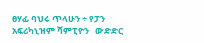ፀሃፊ ባህሩ ጥላሁን ÷ የፓን አፍሪካኒዝም ሻምፒዮን   ውድድር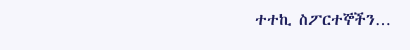ተተኪ ስፖርተኞችን…